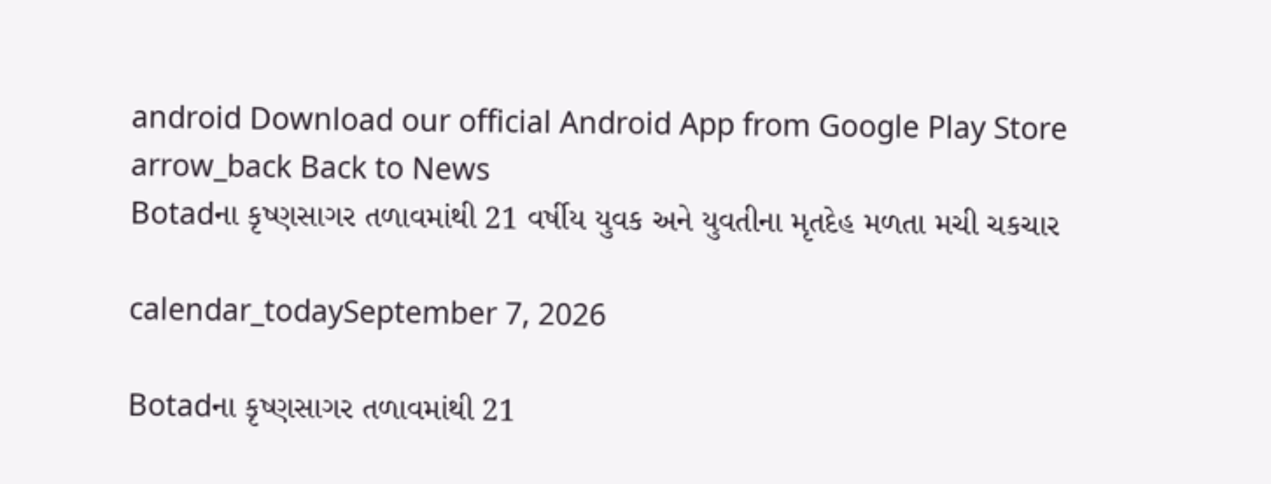android Download our official Android App from Google Play Store
arrow_back Back to News
Botadના કૃષ્ણસાગર તળાવમાંથી 21 વર્ષીય યુવક અને યુવતીના મૃતદેહ મળતા મચી ચકચાર

calendar_todaySeptember 7, 2026

Botadના કૃષ્ણસાગર તળાવમાંથી 21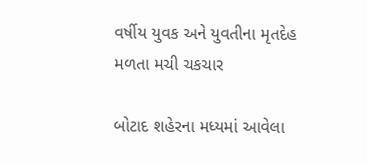વર્ષીય યુવક અને યુવતીના મૃતદેહ મળતા મચી ચકચાર

બોટાદ શહેરના મધ્યમાં આવેલા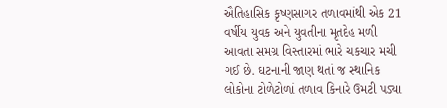ઐતિહાસિક કૃષ્ણસાગર તળાવમાંથી એક 21 વર્ષીય યુવક અને યુવતીના મૃતદેહ મળી આવતા સમગ્ર વિસ્તારમાં ભારે ચકચાર મચી ગઈ છે. ઘટનાની જાણ થતાં જ સ્થાનિક લોકોના ટોળેટોળાં તળાવ કિનારે ઉમટી પડ્યા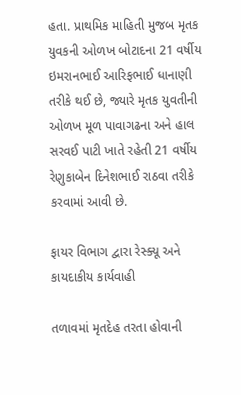હતા. પ્રાથમિક માહિતી મુજબ મૃતક યુવકની ઓળખ બોટાદના 21 વર્ષીય ઇમરાનભાઈ આરિફભાઈ ધાનાણી તરીકે થઈ છે, જ્યારે મૃતક યુવતીની ઓળખ મૂળ પાવાગઢના અને હાલ સરવઈ પાટી ખાતે રહેતી 21 વર્ષીય રેણુકાબેન દિનેશભાઈ રાઠવા તરીકે કરવામાં આવી છે.

ફાયર વિભાગ દ્વારા રેસ્ક્યૂ અને કાયદાકીય કાર્યવાહી

તળાવમાં મૃતદેહ તરતા હોવાની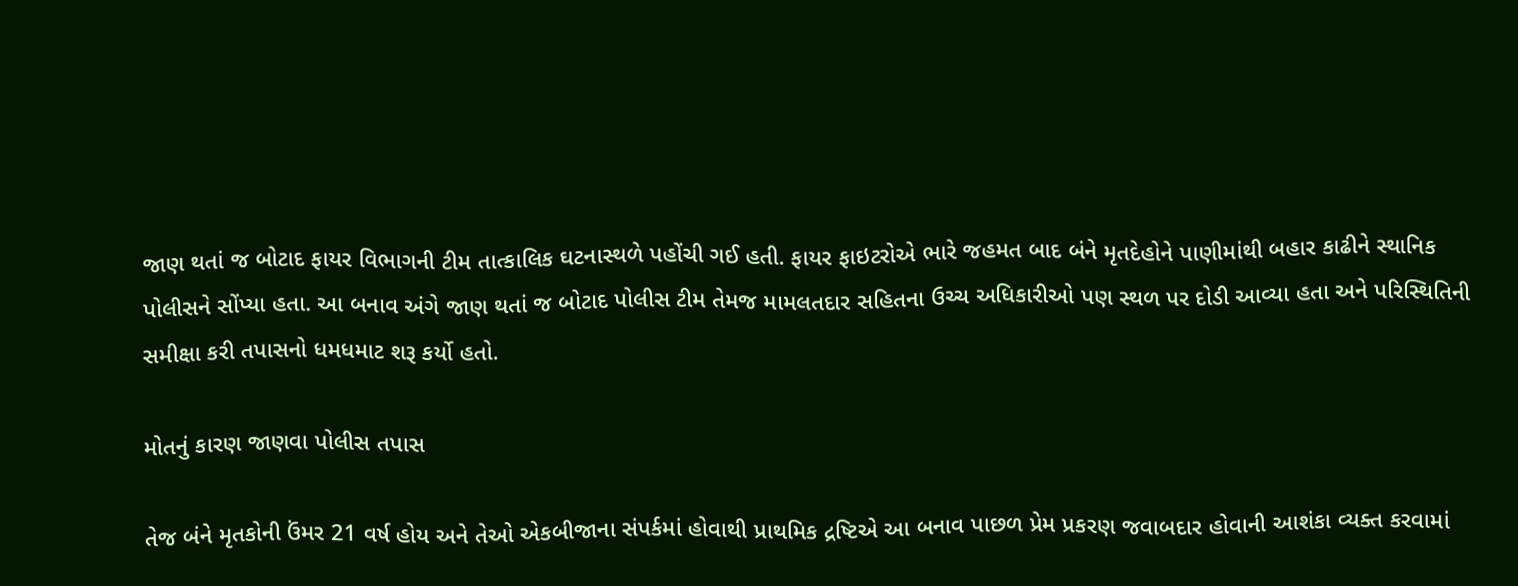જાણ થતાં જ બોટાદ ફાયર વિભાગની ટીમ તાત્કાલિક ઘટનાસ્થળે પહોંચી ગઈ હતી. ફાયર ફાઇટરોએ ભારે જહમત બાદ બંને મૃતદેહોને પાણીમાંથી બહાર કાઢીને સ્થાનિક પોલીસને સોંપ્યા હતા. આ બનાવ અંગે જાણ થતાં જ બોટાદ પોલીસ ટીમ તેમજ મામલતદાર સહિતના ઉચ્ચ અધિકારીઓ પણ સ્થળ પર દોડી આવ્યા હતા અને પરિસ્થિતિની સમીક્ષા કરી તપાસનો ધમધમાટ શરૂ કર્યો હતો.

મોતનું કારણ જાણવા પોલીસ તપાસ

તેજ બંને મૃતકોની ઉંમર 21 વર્ષ હોય અને તેઓ એકબીજાના સંપર્કમાં હોવાથી પ્રાથમિક દ્રષ્ટિએ આ બનાવ પાછળ પ્રેમ પ્રકરણ જવાબદાર હોવાની આશંકા વ્યક્ત કરવામાં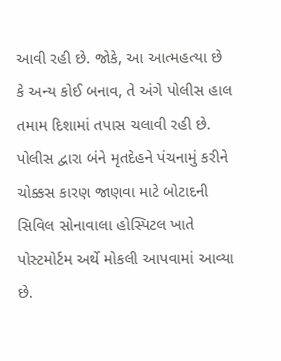આવી રહી છે. જોકે, આ આત્મહત્યા છે કે અન્ય કોઈ બનાવ, તે અંગે પોલીસ હાલ તમામ દિશામાં તપાસ ચલાવી રહી છે. પોલીસ દ્વારા બંને મૃતદેહને પંચનામું કરીને ચોક્કસ કારણ જાણવા માટે બોટાદની સિવિલ સોનાવાલા હોસ્પિટલ ખાતે પોસ્ટમોર્ટમ અર્થે મોકલી આપવામાં આવ્યા છે.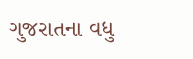ગુજરાતના વધુ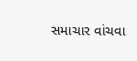સમાચાર વાંચવા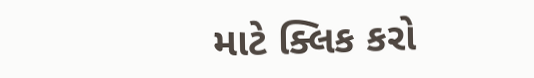માટે ક્લિક કરો